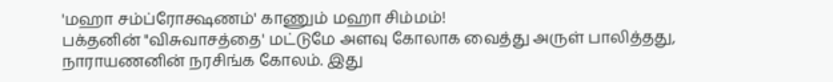'மஹா சம்ப்ரோக்ஷணம்' காணும் மஹா சிம்மம்!
பக்தனின் "விசுவாசத்தை' மட்டுமே அளவு கோலாக வைத்து அருள் பாலித்தது, நாராயணனின் நரசிங்க கோலம். இது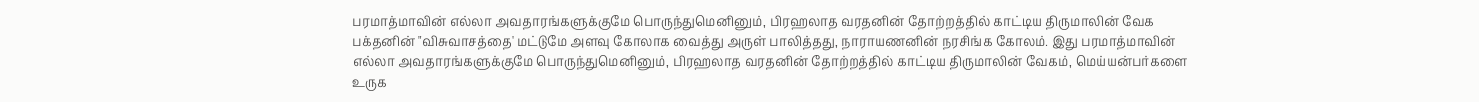பரமாத்மாவின் எல்லா அவதாரங்களுக்குமே பொருந்துமெனினும், பிரஹலாத வரதனின் தோற்றத்தில் காட்டிய திருமாலின் வேக
பக்தனின் "விசுவாசத்தை' மட்டுமே அளவு கோலாக வைத்து அருள் பாலித்தது, நாராயணனின் நரசிங்க கோலம். இது பரமாத்மாவின் எல்லா அவதாரங்களுக்குமே பொருந்துமெனினும், பிரஹலாத வரதனின் தோற்றத்தில் காட்டிய திருமாலின் வேகம், மெய்யன்பர்களை உருக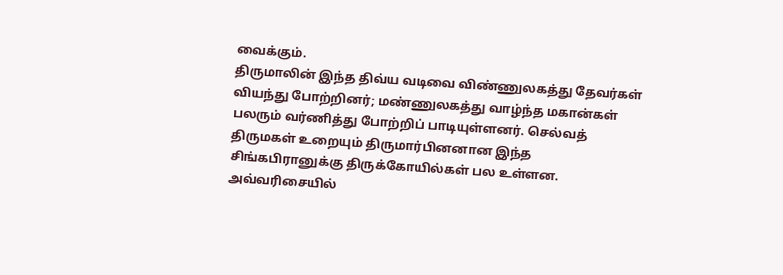வைக்கும்.
திருமாலின் இந்த திவ்ய வடிவை விண்ணுலகத்து தேவர்கள் வியந்து போற்றினர்; மண்ணுலகத்து வாழ்ந்த மகான்கள் பலரும் வர்ணித்து போற்றிப் பாடியுள்ளனர். செல்வத் திருமகள் உறையும் திருமார்பினனான இந்த சிங்கபிரானுக்கு திருக்கோயில்கள் பல உள்ளன. அவ்வரிசையில்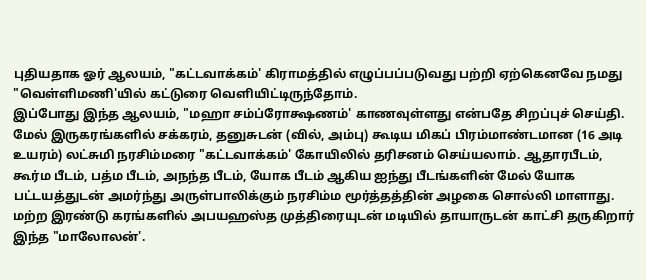புதியதாக ஓர் ஆலயம், "கட்டவாக்கம்' கிராமத்தில் எழுப்பப்படுவது பற்றி ஏற்கெனவே நமது "வெள்ளிமணி'யில் கட்டுரை வெளியிட்டிருந்தோம்.
இப்போது இந்த ஆலயம், "மஹா சம்ப்ரோக்ஷணம்' காணவுள்ளது என்பதே சிறப்புச் செய்தி.
மேல் இருகரங்களில் சக்கரம், தனுசுடன் (வில், அம்பு) கூடிய மிகப் பிரம்மாண்டமான (16 அடி உயரம்) லட்சுமி நரசிம்மரை "கட்டவாக்கம்' கோயிலில் தரிசனம் செய்யலாம். ஆதாரபீடம், கூர்ம பீடம், பத்ம பீடம், அநந்த பீடம், யோக பீடம் ஆகிய ஐந்து பீடங்களின் மேல் யோக பட்டயத்துடன் அமர்ந்து அருள்பாலிக்கும் நரசிம்ம மூர்த்தத்தின் அழகை சொல்லி மாளாது. மற்ற இரண்டு கரங்களில் அபயஹஸ்த முத்திரையுடன் மடியில் தாயாருடன் காட்சி தருகிறார் இந்த "மாலோலன்'.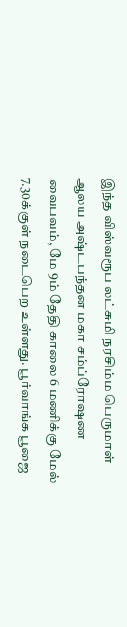இந்த விஸ்வரூப லட்சுமி நரசிம்ம பெருமாள் ஆலய அஷ்டபந்தன மகா சம்ப்ரோஷண வைபவம், மே 9ம் தேதி காலை 6 மணிக்கு மேல் 7.30க்குள் நடைபெற உள்ளது. பூர்வாங்க பூஜை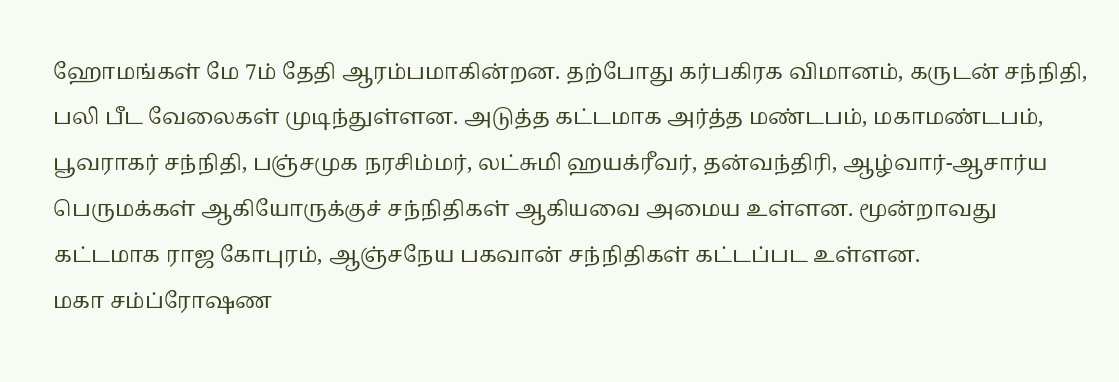ஹோமங்கள் மே 7ம் தேதி ஆரம்பமாகின்றன. தற்போது கர்பகிரக விமானம், கருடன் சந்நிதி, பலி பீட வேலைகள் முடிந்துள்ளன. அடுத்த கட்டமாக அர்த்த மண்டபம், மகாமண்டபம், பூவராகர் சந்நிதி, பஞ்சமுக நரசிம்மர், லட்சுமி ஹயக்ரீவர், தன்வந்திரி, ஆழ்வார்-ஆசார்ய பெருமக்கள் ஆகியோருக்குச் சந்நிதிகள் ஆகியவை அமைய உள்ளன. மூன்றாவது கட்டமாக ராஜ கோபுரம், ஆஞ்சநேய பகவான் சந்நிதிகள் கட்டப்பட உள்ளன.
மகா சம்ப்ரோஷண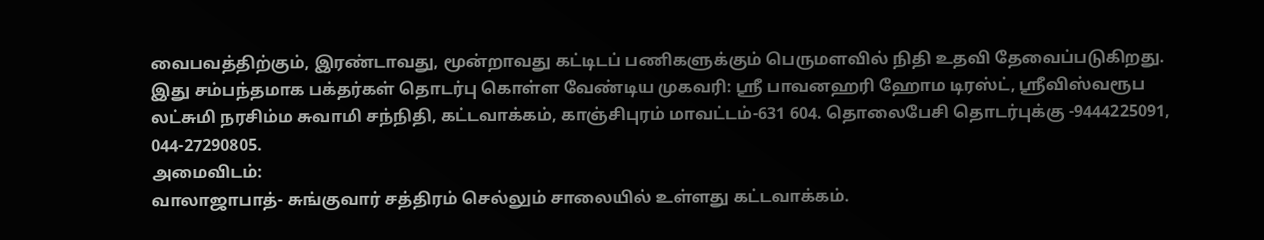வைபவத்திற்கும், இரண்டாவது, மூன்றாவது கட்டிடப் பணிகளுக்கும் பெருமளவில் நிதி உதவி தேவைப்படுகிறது. இது சம்பந்தமாக பக்தர்கள் தொடர்பு கொள்ள வேண்டிய முகவரி: ஸ்ரீ பாவனஹரி ஹோம டிரஸ்ட், ஸ்ரீவிஸ்வரூப லட்சுமி நரசிம்ம சுவாமி சந்நிதி, கட்டவாக்கம், காஞ்சிபுரம் மாவட்டம்-631 604. தொலைபேசி தொடர்புக்கு -9444225091, 044-27290805.
அமைவிடம்:
வாலாஜாபாத்- சுங்குவார் சத்திரம் செல்லும் சாலையில் உள்ளது கட்டவாக்கம்.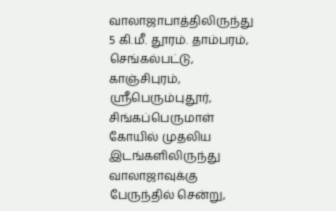வாலாஜாபாத்திலிருந்து 5 கி.மீ. தூரம். தாம்பரம், செங்கல்பட்டு, காஞ்சிபுரம், ஸ்ரீபெரும்புதூர், சிங்கப்பெருமாள் கோயில் முதலிய இடங்களிலிருந்து வாலாஜாவுக்கு பேருந்தில் சென்று,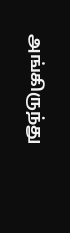அங்கிருந்து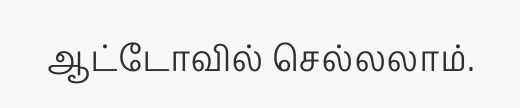ஆட்டோவில் செல்லலாம்.